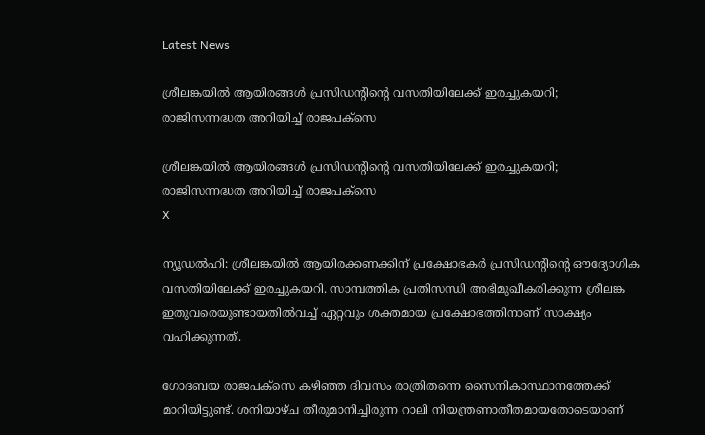Latest News

ശ്രീലങ്കയില്‍ ആയിരങ്ങള്‍ പ്രസിഡന്റിന്റെ വസതിയിലേക്ക് ഇരച്ചുകയറി; രാജിസന്നദ്ധത അറിയിച്ച് രാജപക്‌സെ

ശ്രീലങ്കയില്‍ ആയിരങ്ങള്‍ പ്രസിഡന്റിന്റെ വസതിയിലേക്ക് ഇരച്ചുകയറി; രാജിസന്നദ്ധത അറിയിച്ച് രാജപക്‌സെ
X

ന്യൂഡല്‍ഹി: ശ്രീലങ്കയില്‍ ആയിരക്കണക്കിന് പ്രക്ഷോഭകര്‍ പ്രസിഡന്റിന്റെ ഔദ്യോഗിക വസതിയിലേക്ക് ഇരച്ചുകയറി. സാമ്പത്തിക പ്രതിസന്ധി അഭിമുഖീകരിക്കുന്ന ശ്രീലങ്ക ഇതുവരെയുണ്ടായതില്‍വച്ച് ഏറ്റവും ശക്തമായ പ്രക്ഷോഭത്തിനാണ് സാക്ഷ്യം വഹിക്കുന്നത്.

ഗോദബയ രാജപക്‌സെ കഴിഞ്ഞ ദിവസം രാത്രിതന്നെ സൈനികാസ്ഥാനത്തേക്ക് മാറിയിട്ടുണ്ട്. ശനിയാഴ്ച തീരുമാനിച്ചിരുന്ന റാലി നിയന്ത്രണാതീതമായതോടെയാണ്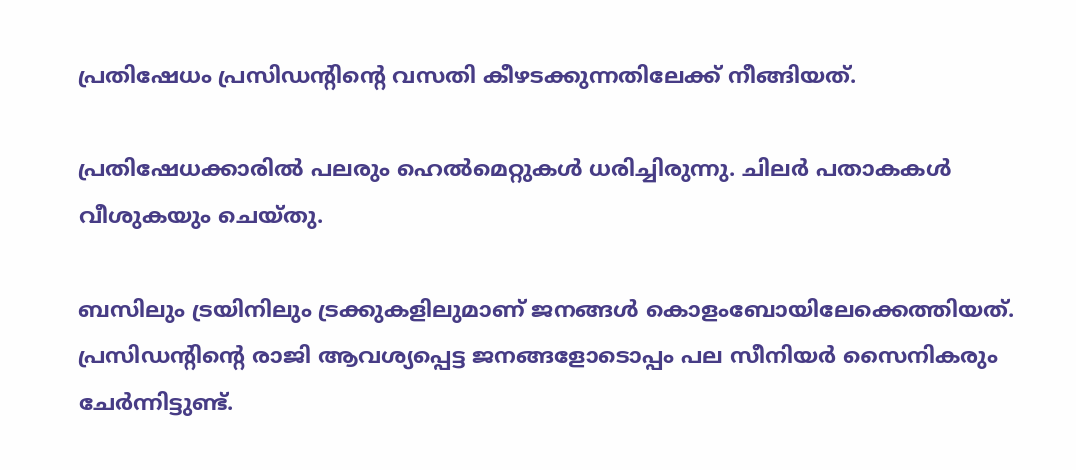പ്രതിഷേധം പ്രസിഡന്റിന്റെ വസതി കീഴടക്കുന്നതിലേക്ക് നീങ്ങിയത്.

പ്രതിഷേധക്കാരില്‍ പലരും ഹെല്‍മെറ്റുകള്‍ ധരിച്ചിരുന്നു. ചിലര്‍ പതാകകള്‍ വീശുകയും ചെയ്തു.

ബസിലും ട്രയിനിലും ട്രക്കുകളിലുമാണ് ജനങ്ങള്‍ കൊളംബോയിലേക്കെത്തിയത്. പ്രസിഡന്റിന്റെ രാജി ആവശ്യപ്പെട്ട ജനങ്ങളോടൊപ്പം പല സീനിയര്‍ സൈനികരും ചേര്‍ന്നിട്ടുണ്ട്.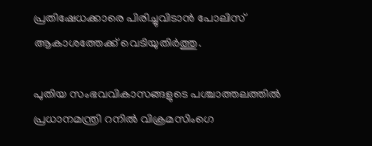പ്രതിഷേധക്കാരെ പിരിച്ചുവിടാന്‍ പോലിസ് ആകാശത്തേക്ക് വെടിയുതിര്‍ത്തു.

പുതിയ സംഭവവികാസങ്ങളുടെ പശ്ചാത്തലത്തില്‍ പ്രധാനമന്ത്രി റനില്‍ വിക്രമസിംഗെ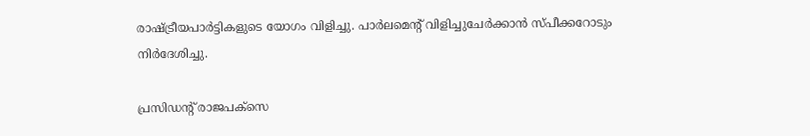രാഷ്ട്രീയപാര്‍ട്ടികളുടെ യോഗം വിളിച്ചു. പാര്‍ലമെന്റ് വിളിച്ചുചേര്‍ക്കാന്‍ സ്പീക്കറോടും നിര്‍ദേശിച്ചു.

പ്രസിഡന്റ് രാജപക്‌സെ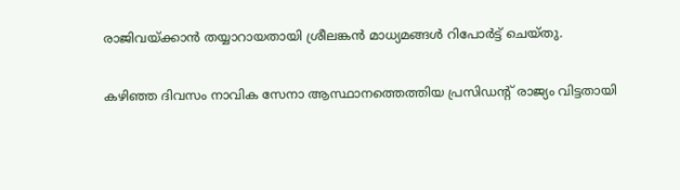രാജിവയ്ക്കാന്‍ തയ്യാറായതായി ശ്രീലങ്കന്‍ മാധ്യമങ്ങള്‍ റിപോര്‍ട്ട് ചെയ്തു.

കഴിഞ്ഞ ദിവസം നാവിക സേനാ ആസ്ഥാനത്തെത്തിയ പ്രസിഡന്റ് രാജ്യം വിട്ടതായി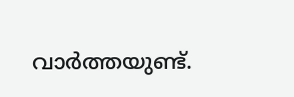വാര്‍ത്തയുണ്ട്.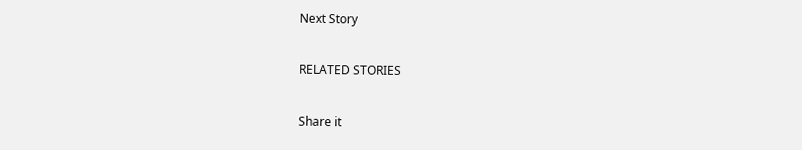Next Story

RELATED STORIES

Share it